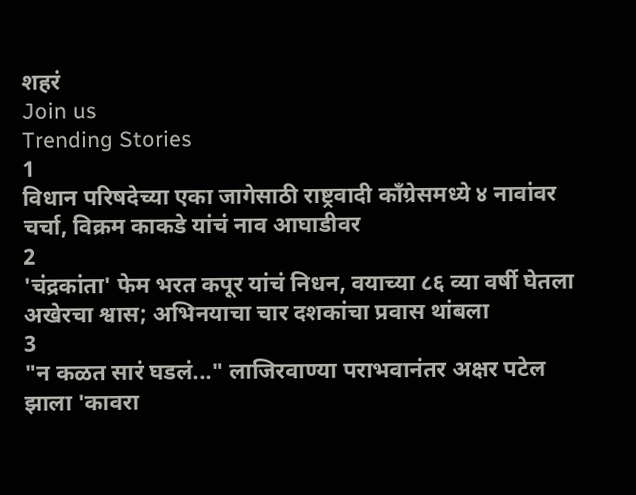शहरं
Join us
Trending Stories
1
विधान परिषदेच्या एका जागेसाठी राष्ट्रवादी काँग्रेसमध्ये ४ नावांवर चर्चा, विक्रम काकडे यांचं नाव आघाडीवर
2
'चंद्रकांता' फेम भरत कपूर यांचं निधन, वयाच्या ८६ व्या वर्षी घेतला अखेरचा श्वास; अभिनयाचा चार दशकांचा प्रवास थांबला
3
"न कळत सारं घडलं..." लाजिरवाण्या पराभवानंतर अक्षर पटेल झाला 'कावरा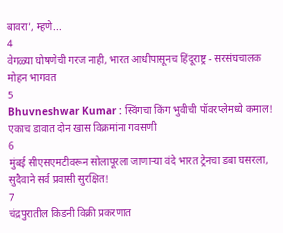बावरा', म्हणे...
4
वेगळ्या घोषणेची गरज नाही, भारत आधीपासूनच हिंदूराष्ट्र - सरसंघचालक मोहन भागवत
5
Bhuvneshwar Kumar : स्विंगचा किंग भुवीची पॉवरप्लेमध्ये कमाल! एकाच डावात दोन खास विक्रमांना गवसणी
6
मुंबई सीएसएमटीवरून सोलापूरला जाणाऱ्या वंदे भारत ट्रेनचा डबा घसरला, सुदैवाने सर्व प्रवासी सुरक्षित!
7
चंद्रपुरातील किडनी विक्री प्रकरणात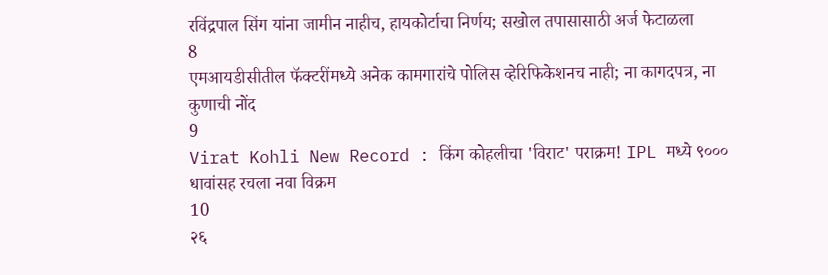रविंद्रपाल सिंग यांना जामीन नाहीच, हायकोर्टाचा निर्णय; सखोल तपासासाठी अर्ज फेटाळला
8
एमआयडीसीतील फॅक्टरींमध्ये अनेक कामगारांचे पोलिस व्हेरिफिकेशनच नाही; ना कागदपत्र, ना कुणाची नोंद
9
Virat Kohli New Record : किंग कोहलीचा 'विराट' पराक्रम! IPL मध्ये ९००० धावांसह रचला नवा विक्रम
10
२६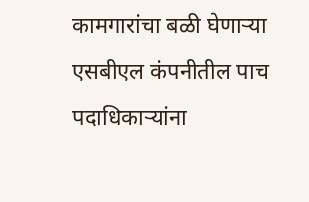कामगारांचा बळी घेणाऱ्या एसबीएल कंपनीतील पाच पदाधिकाऱ्यांना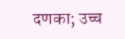दणका; उच्च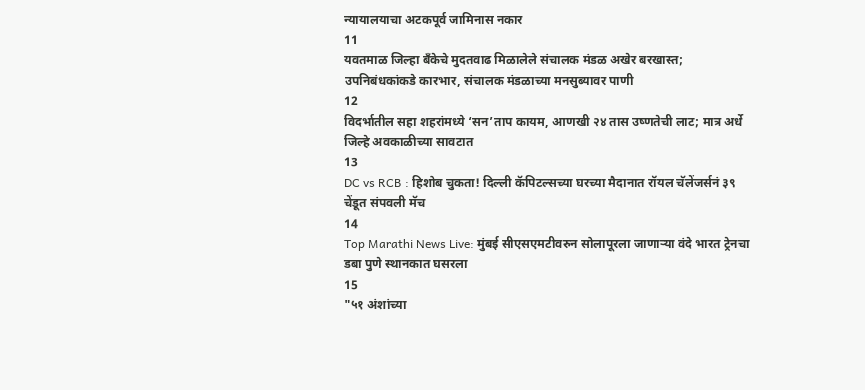न्यायालयाचा अटकपूर्व जामिनास नकार
11
यवतमाळ जिल्हा बँकेचे मुदतवाढ मिळालेले संचालक मंडळ अखेर बरखास्त; उपनिबंधकांकडे कारभार, संचालक मंडळाच्या मनसुब्यावर पाणी
12
विदर्भातील सहा शहरांमध्ये ‘सन’ताप कायम, आणखी २४ तास उष्णतेची लाट; मात्र अर्धे जिल्हे अवकाळीच्या सावटात
13
DC vs RCB : हिशोब चुकता! दिल्ली कॅपिटल्सच्या घरच्या मैदानात रॉयल चॅलेंजर्सनं ३९ चेंडूत संपवली मॅच
14
Top Marathi News Live: मुंबई सीएसएमटीवरुन सोलापूरला जाणाऱ्या वंदे भारत ट्रेनचा डबा पुणे स्थानकात घसरला
15
"५१ अंशांच्या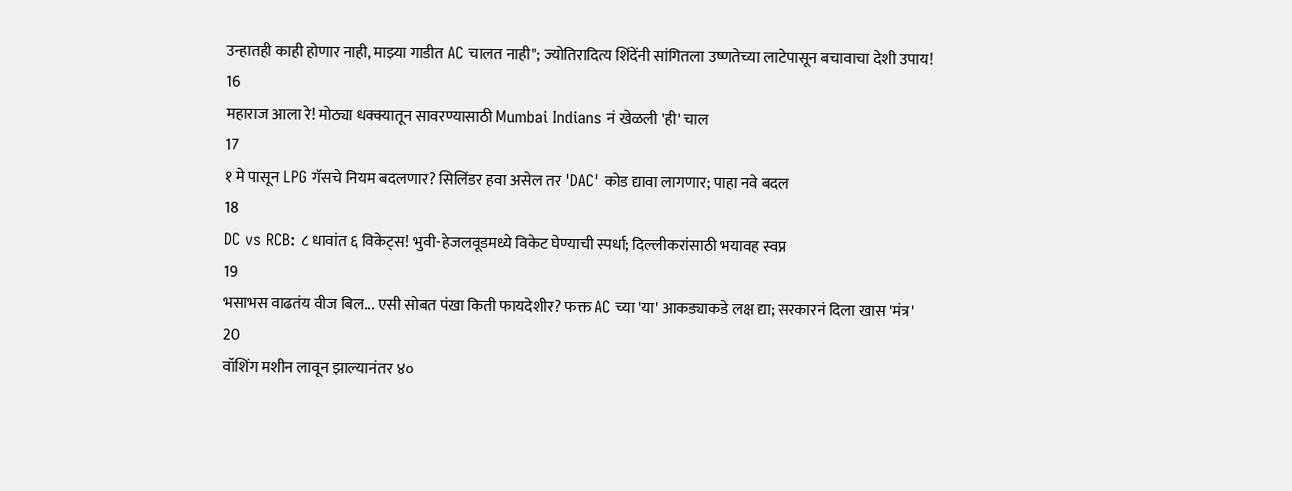उन्हातही काही होणार नाही, माझ्या गाडीत AC चालत नाही"; ज्योतिरादित्य शिंदेंनी सांगितला उष्णतेच्या लाटेपासून बचावाचा देशी उपाय!
16
महाराज आला रे! मोठ्या धक्क्यातून सावरण्यासाठी Mumbai Indians नं खेळली 'ही' चाल
17
१ मे पासून LPG गॅसचे नियम बदलणार? सिलिंडर हवा असेल तर 'DAC' कोड द्यावा लागणार; पाहा नवे बदल
18
DC vs RCB: ८ धावांत ६ विकेट्स! भुवी-हेजलवूडमध्ये विकेट घेण्याची स्पर्धा; दिल्लीकरांसाठी भयावह स्वप्न
19
भसाभस वाढतंय वीज बिल... एसी सोबत पंखा किती फायदेशीर? फक्त AC च्या 'या' आकड्याकडे लक्ष द्या; सरकारनं दिला खास 'मंत्र'
20
वॉशिंग मशीन लावून झाल्यानंतर ४०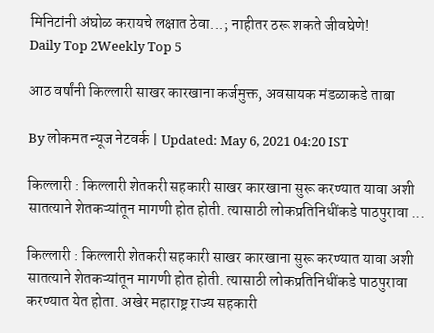मिनिटांनी अंघोळ करायचे लक्षात ठेवा...; नाहीतर ठरू शकते जीवघेणे!
Daily Top 2Weekly Top 5

आठ वर्षांनी किल्लारी साखर कारखाना कर्जमुक्त, अवसायक मंडळाकडे ताबा

By लोकमत न्यूज नेटवर्क | Updated: May 6, 2021 04:20 IST

किल्लारी : किल्लारी शेतकरी सहकारी साखर कारखाना सुरू करण्यात यावा अशी सातत्याने शेतकऱ्यांतून मागणी होत होती. त्यासाठी लोकप्रतिनिधींकडे पाठपुरावा ...

किल्लारी : किल्लारी शेतकरी सहकारी साखर कारखाना सुरू करण्यात यावा अशी सातत्याने शेतकऱ्यांतून मागणी होत होती. त्यासाठी लोकप्रतिनिधींकडे पाठपुरावा करण्यात येत होता. अखेर महाराष्ट्र राज्य सहकारी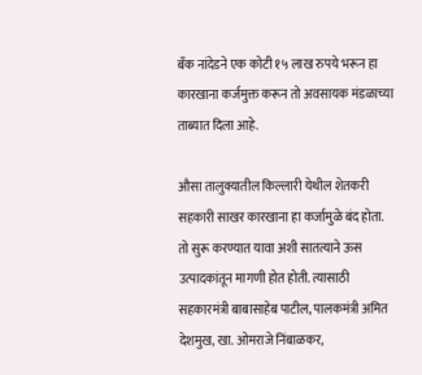बँक नांदेडने एक कोटी १५ लाख रुपये भरून हा कारखाना कर्जमुक्त करून तो अवसायक मंडळाच्या ताब्यात दिला आहे.

औसा तालुक्यातील किल्लारी येथील शेतकरी सहकारी साखर कारखाना हा कर्जामुळे बंद होता. तो सुरू करण्यात यावा अशी सातत्याने ऊस उत्पादकांतून मागणी होत होती. त्यासाठी सहकारमंत्री बाबासाहेब पाटील, पालकमंत्री अमित देशमुख, खा. ओमराजे निंबाळकर,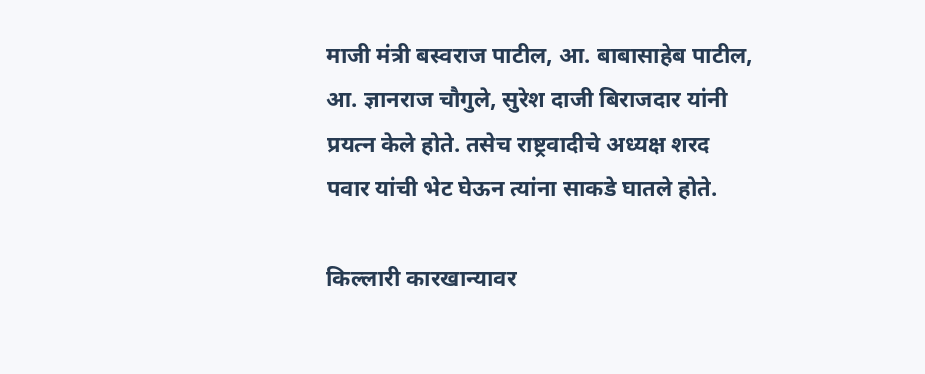माजी मंत्री बस्वराज पाटील, आ. बाबासाहेब पाटील, आ. ज्ञानराज चौगुले, सुरेश दाजी बिराजदार यांनी प्रयत्न केले होते. तसेच राष्ट्रवादीचे अध्यक्ष शरद पवार यांची भेट घेऊन त्यांना साकडे घातले होते.

किल्लारी कारखान्यावर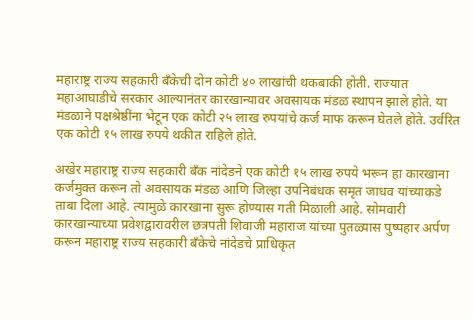महाराष्ट्र राज्य सहकारी बँकेची दोन कोटी ४० लाखांची थकबाकी होती. राज्यात महाआघाडीचे सरकार आल्यानंतर कारखान्यावर अवसायक मंडळ स्थापन झाले होते. या मंडळाने पक्षश्रेष्ठींना भेटून एक कोटी २५ लाख रुपयांचे कर्ज माफ करून घेतले होते. उर्वरित एक कोटी १५ लाख रुपये थकीत राहिले होते.

अखेर महाराष्ट्र राज्य सहकारी बँक नांदेडने एक कोटी १५ लाख रुपये भरून हा कारखाना कर्जमुक्त करून तो अवसायक मंडळ आणि जिल्हा उपनिबंधक समृत जाधव यांच्याकडे ताबा दिला आहे. त्यामुळे कारखाना सुरू होण्यास गती मिळाली आहे. सोमवारी कारखान्याच्या प्रवेशद्वारावरील छत्रपती शिवाजी महाराज यांच्या पुतळ्यास पुष्पहार अर्पण करून महाराष्ट्र राज्य सहकारी बँकेचे नांदेडचे प्राधिकृत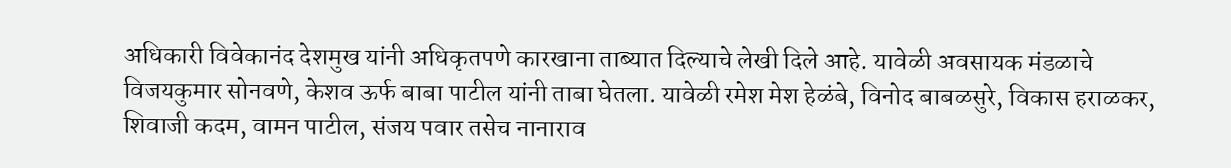अधिकारी विवेकानंद देशमुख यांनी अधिकृतपणे कारखाना ताब्यात दिल्याचे लेखी दिले आहे. यावेळी अवसायक मंडळाचे विजयकुमार सोनवणे, केशव ऊर्फ बाबा पाटील यांनी ताबा घेतला. यावेळी रमेश मेश हेळंबे, विनोद बाबळसुरे, विकास हराळकर, शिवाजी कदम, वामन पाटील, संजय पवार तसेच नानाराव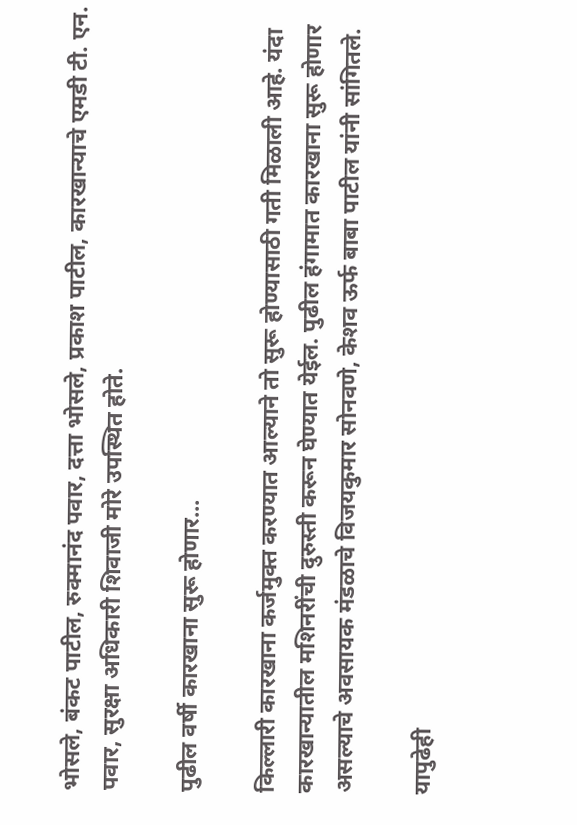भोसले, बंकट पाटील, रुक्मानंद पवार, दत्ता भोसले, प्रकाश पाटील, कारखान्याचे एमडी टी. एन. पवार, सुरक्षा अधिकारी शिवाजी मोरे उपस्थित होते.

पुढील वर्षी कारखाना सुरू होणार...

किल्लारी कारखाना कर्जमुक्त करण्यात आल्याने तो सुरू होण्यासाठी गती मिळाली आहे. यंदा कारखान्यातील मशिनरींची दुरुस्ती करून घेण्यात येईल. पुढील हंगामात कारखाना सुरू होणार असल्याचे अवसायक मंडळाचे विजयकुमार सोनवणे, केशव ऊर्फ बाबा पाटील यांनी सांगितले.

यापुढेही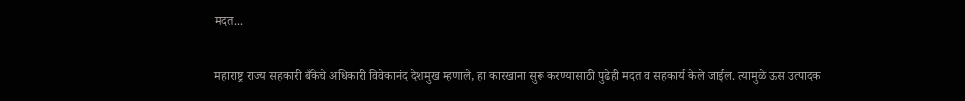मदत...

महाराष्ट्र राज्य सहकारी बँकेचे अधिकारी विवेकानंद देशमुख म्हणाले, हा कारखाना सुरू करण्यासाठी पुढेही मदत व सहकार्य केले जाईल. त्यामुळे ऊस उत्पादक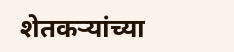शेतकऱ्यांच्या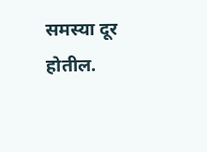समस्या दूर होतील.